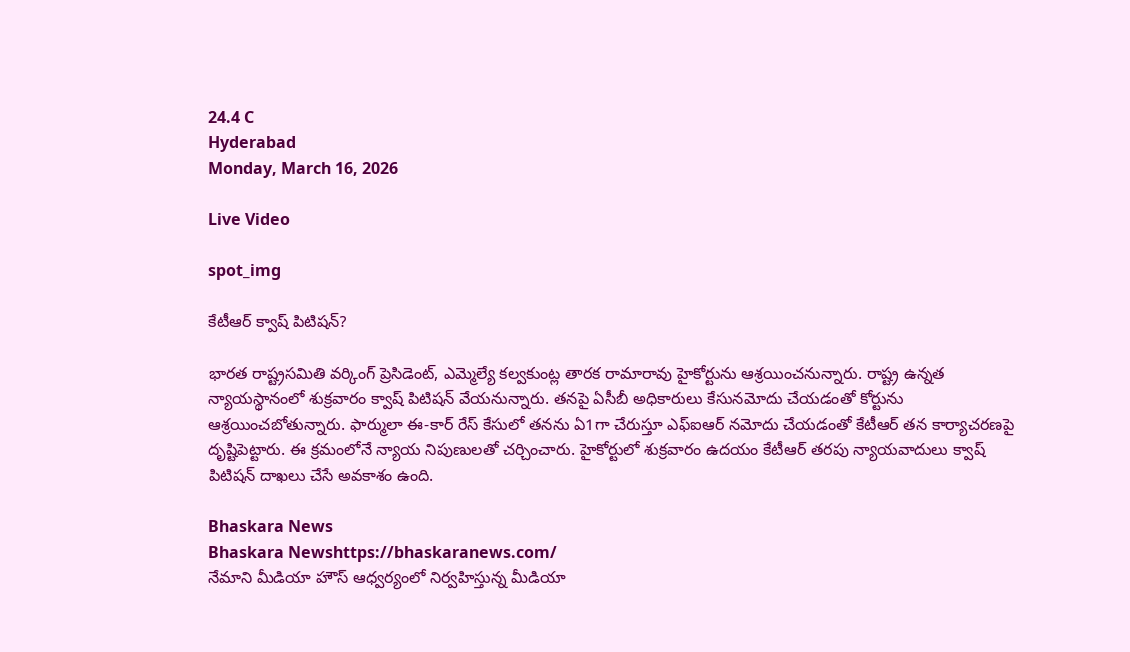24.4 C
Hyderabad
Monday, March 16, 2026

Live Video

spot_img

కేటీఆర్‌ క్వాష్‌ పిటిషన్‌?

భారత రాష్ట్రసమితి వర్కింగ్‌ ప్రెసిడెంట్‌, ఎమ్మెల్యే కల్వకుంట్ల తారక రామారావు హైకోర్టును ఆశ్రయించనున్నారు. రాష్ట్ర ఉన్నత న్యాయస్థానంలో శుక్రవారం క్వాష్‌ పిటిషన్‌ వేయనున్నారు. తనపై ఏసీబీ అధికారులు కేసునమోదు చేయడంతో కోర్టును ఆశ్రయించబోతున్నారు. ఫార్ములా ఈ-కార్‌ రేస్‌ కేసులో తనను ఏ1గా చేరుస్తూ ఎఫ్‌ఐఆర్‌ నమోదు చేయడంతో కేటీఆర్‌ తన కార్యాచరణపై దృష్టిపెట్టారు. ఈ క్రమంలోనే న్యాయ నిపుణులతో చర్చించారు. హైకోర్టులో శుక్రవారం ఉదయం కేటీఆర్‌ తరపు న్యాయవాదులు క్వాష్‌ పిటిషన్‌ దాఖలు చేసే అవకాశం ఉంది.

Bhaskara News
Bhaskara Newshttps://bhaskaranews.com/
నేమాని మీడియా హౌస్ ఆధ్వర్యంలో నిర్వహిస్తున్న మీడియా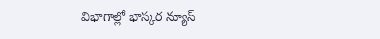విభాగాల్లో భాస్కర న్యూస్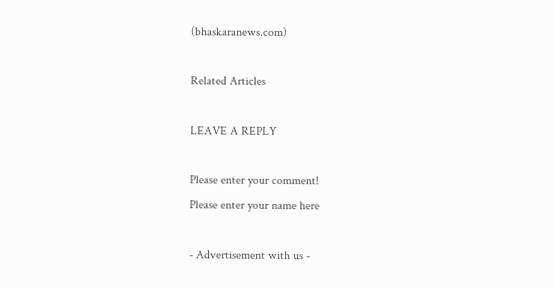(bhaskaranews.com)

Related Articles

LEAVE A REPLY

Please enter your comment!
Please enter your name here

- Advertisement with us -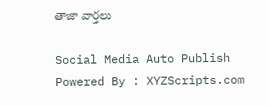తాజా వార్తలు

Social Media Auto Publish Powered By : XYZScripts.com